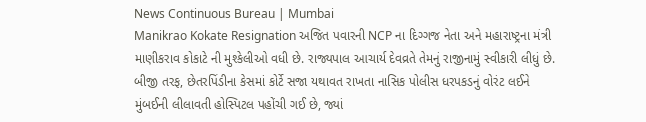News Continuous Bureau | Mumbai
Manikrao Kokate Resignation અજિત પવારની NCP ના દિગ્ગજ નેતા અને મહારાષ્ટ્રના મંત્રી માણીકરાવ કોકાટે ની મુશ્કેલીઓ વધી છે. રાજ્યપાલ આચાર્ય દેવવ્રતે તેમનું રાજીનામું સ્વીકારી લીધું છે. બીજી તરફ, છેતરપિંડીના કેસમાં કોર્ટે સજા યથાવત રાખતા નાસિક પોલીસ ધરપકડનું વોરંટ લઈને મુંબઈની લીલાવતી હોસ્પિટલ પહોંચી ગઈ છે, જ્યાં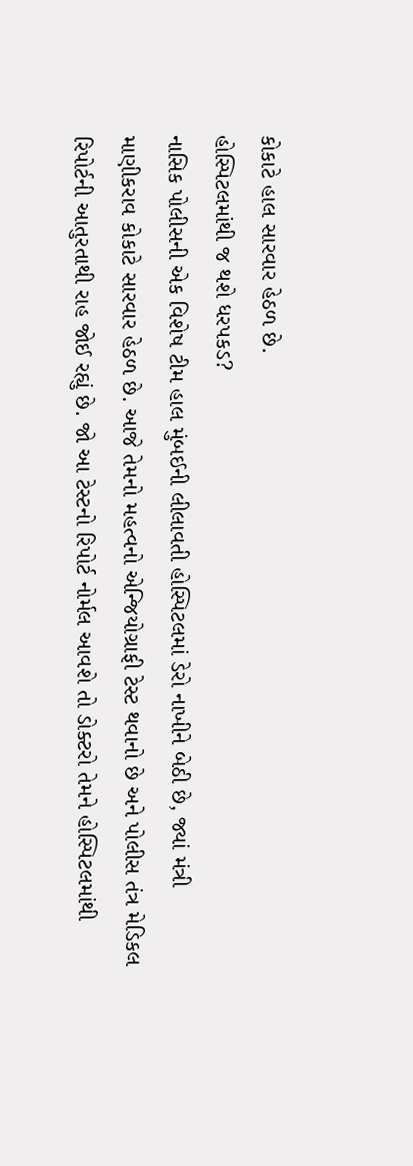કોકાટે હાલ સારવાર હેઠળ છે.
હોસ્પિટલમાંથી જ થશે ધરપકડ?
નાસિક પોલીસની એક વિશેષ ટીમ હાલ મુંબઈની લીલાવતી હોસ્પિટલમાં ડેરો નાખીને બેઠી છે, જ્યાં મંત્રી માણીકરાવ કોકાટે સારવાર હેઠળ છે. આજે તેમનો મહત્વનો એન્જિયોગ્રાફી ટેસ્ટ થવાનો છે અને પોલીસ તંત્ર મેડિકલ રિપોર્ટની આતુરતાથી રાહ જોઈ રહ્યું છે. જો આ ટેસ્ટનો રિપોર્ટ નોર્મલ આવશે તો ડોક્ટરો તેમને હોસ્પિટલમાંથી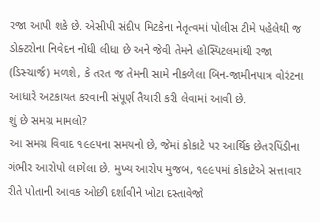રજા આપી શકે છે. એસીપી સંદીપ મિટકેના નેતૃત્વમાં પોલીસ ટીમે પહેલેથી જ ડોક્ટરોના નિવેદન નોંધી લીધા છે અને જેવી તેમને હોસ્પિટલમાંથી રજા (ડિસ્ચાર્જ) મળશે, કે તરત જ તેમની સામે નીકળેલા બિન-જામીનપાત્ર વોરંટના આધારે અટકાયત કરવાની સંપૂર્ણ તૈયારી કરી લેવામાં આવી છે.
શું છે સમગ્ર મામલો?
આ સમગ્ર વિવાદ ૧૯૯૫ના સમયનો છે, જેમાં કોકાટે પર આર્થિક છેતરપિંડીના ગંભીર આરોપો લાગેલા છે. મુખ્ય આરોપ મુજબ, ૧૯૯૫માં કોકાટેએ સત્તાવાર રીતે પોતાની આવક ઓછી દર્શાવીને ખોટા દસ્તાવેજો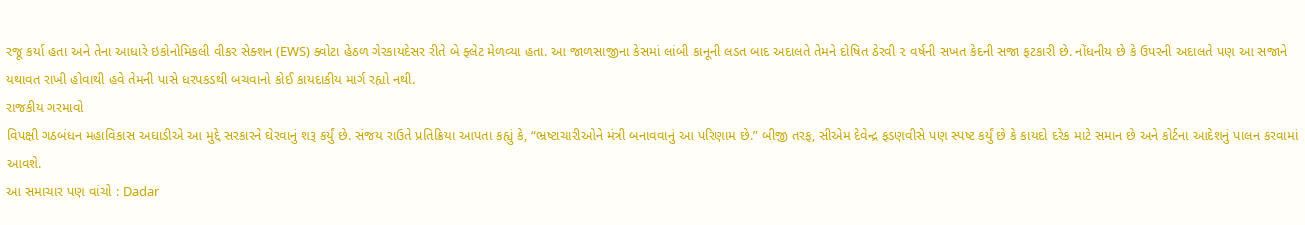રજૂ કર્યા હતા અને તેના આધારે ઇકોનોમિકલી વીકર સેક્શન (EWS) ક્વોટા હેઠળ ગેરકાયદેસર રીતે બે ફ્લેટ મેળવ્યા હતા. આ જાળસાજીના કેસમાં લાંબી કાનૂની લડત બાદ અદાલતે તેમને દોષિત ઠેરવી ૨ વર્ષની સખત કેદની સજા ફટકારી છે. નોંધનીય છે કે ઉપરની અદાલતે પણ આ સજાને યથાવત રાખી હોવાથી હવે તેમની પાસે ધરપકડથી બચવાનો કોઈ કાયદાકીય માર્ગ રહ્યો નથી.
રાજકીય ગરમાવો
વિપક્ષી ગઠબંધન મહાવિકાસ અઘાડીએ આ મુદ્દે સરકારને ઘેરવાનું શરૂ કર્યું છે. સંજય રાઉતે પ્રતિક્રિયા આપતા કહ્યું કે, “ભ્રષ્ટાચારીઓને મંત્રી બનાવવાનું આ પરિણામ છે.” બીજી તરફ, સીએમ દેવેન્દ્ર ફડણવીસે પણ સ્પષ્ટ કર્યું છે કે કાયદો દરેક માટે સમાન છે અને કોર્ટના આદેશનું પાલન કરવામાં આવશે.
આ સમાચાર પણ વાંચો : Dadar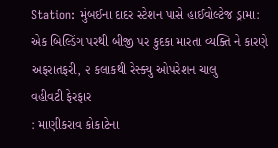Station: મુંબઈના દાદર સ્ટેશન પાસે હાઈવોલ્ટેજ ડ્રામા: એક બિલ્ડિંગ પરથી બીજી પર કુદકા મારતા વ્યક્તિ ને કારણે અફરાતફરી, ૨ કલાકથી રેસ્ક્યુ ઓપરેશન ચાલુ
વહીવટી ફેરફાર
: માણીકરાવ કોકાટેના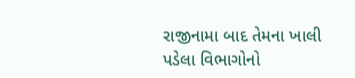રાજીનામા બાદ તેમના ખાલી પડેલા વિભાગોનો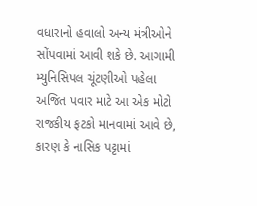વધારાનો હવાલો અન્ય મંત્રીઓને સોંપવામાં આવી શકે છે. આગામી મ્યુનિસિપલ ચૂંટણીઓ પહેલા અજિત પવાર માટે આ એક મોટો રાજકીય ફટકો માનવામાં આવે છે, કારણ કે નાસિક પટ્ટામાં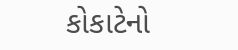કોકાટેનો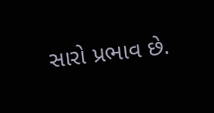સારો પ્રભાવ છે.